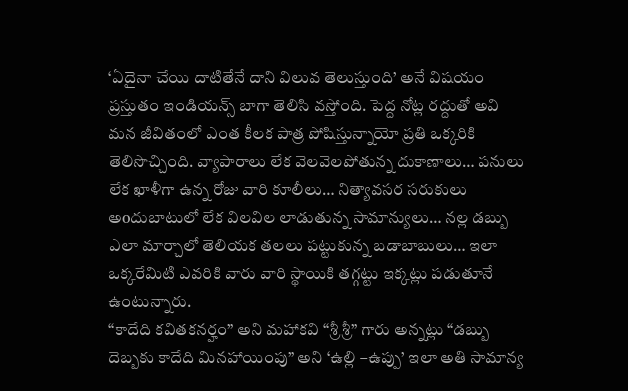‘ఏదైనా చేయి దాటితేనే దాని విలువ తెలుస్తుంది’ అనే విషయం ప్రస్తుతం ఇండియన్స్ బాగా తెలిసి వస్తోంది. పెద్ద నోట్ల రద్దుతో అవి మన జీవితంలో ఎంత కీలక పాత్ర పోషిస్తున్నాయో ప్రతి ఒక్కరికి తెలిసొచ్చింది. వ్యాపారాలు లేక వెలవెలపోతున్న దుకాణాలు… పనులు లేక ఖాళీగా ఉన్న రోజు వారి కూలీలు… నిత్యావసర సరుకులు అoదుబాటులో లేక విలవిల లాడుతున్న సామాన్యులు… నల్ల డబ్బు ఎలా మార్చాలో తెలియక తలలు పట్టుకున్న బడాబాబులు… ఇలా ఒక్కరేమిటి ఎవరికి వారు వారి స్థాయికి తగ్గట్టు ఇక్కట్లు పడుతూనే ఉంటున్నారు.
“కాదేది కవితకనర్హం” అని మహాకవి “శ్రీ శ్రీ” గారు అన్నట్లు “డబ్బు దెబ్బకు కాదేది మినహాయింపు” అని ‘ఉల్లి –ఉప్పు’ ఇలా అతి సామాన్య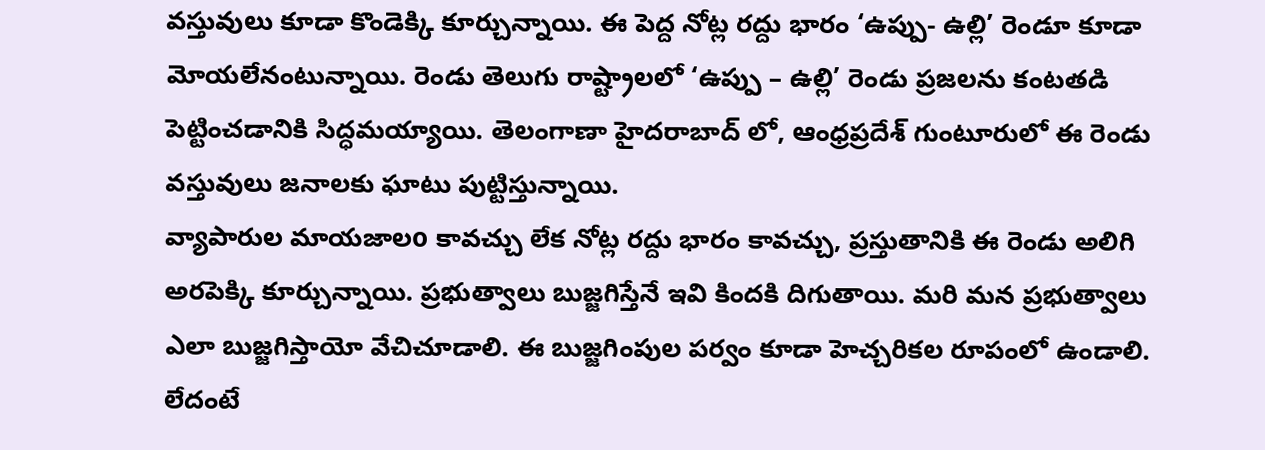వస్తువులు కూడా కొండెక్కి కూర్చున్నాయి. ఈ పెద్ద నోట్ల రద్దు భారం ‘ఉప్పు- ఉల్లి’ రెండూ కూడా మోయలేనంటున్నాయి. రెండు తెలుగు రాష్ట్రాలలో ‘ఉప్పు – ఉల్లి’ రెండు ప్రజలను కంటతడి పెట్టించడానికి సిద్ధమయ్యాయి. తెలంగాణా హైదరాబాద్ లో, ఆంధ్రప్రదేశ్ గుంటూరులో ఈ రెండు వస్తువులు జనాలకు ఘాటు పుట్టిస్తున్నాయి.
వ్యాపారుల మాయజాలo కావచ్చు లేక నోట్ల రద్దు భారం కావచ్చు, ప్రస్తుతానికి ఈ రెండు అలిగి అరపెక్కి కూర్చున్నాయి. ప్రభుత్వాలు బుజ్జగిస్తేనే ఇవి కిందకి దిగుతాయి. మరి మన ప్రభుత్వాలు ఎలా బుజ్జగిస్తాయో వేచిచూడాలి. ఈ బుజ్జగింపుల పర్వం కూడా హెచ్చరికల రూపంలో ఉండాలి. లేదంటే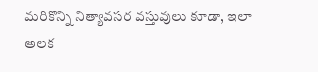మరికొన్ని నిత్యావసర వస్తువులు కూడా, ఇలా అలక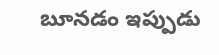బూనడం ఇప్పుడు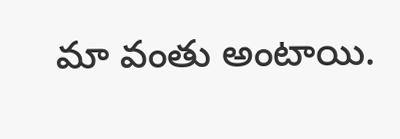మా వంతు అంటాయి.